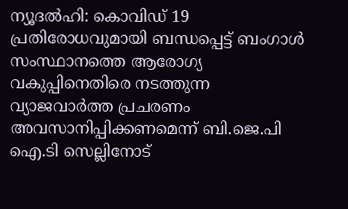ന്യൂദല്‍ഹി: കൊവിഡ് 19 പ്രതിരോധവുമായി ബന്ധപ്പെട്ട് ബംഗാള്‍ സംസ്ഥാനത്തെ ആരോഗ്യ വകുപ്പിനെതിരെ നടത്തുന്ന വ്യാജവാര്‍ത്ത പ്രചരണം അവസാനിപ്പിക്കണമെന്ന് ബി.ജെ.പി ഐ.ടി സെല്ലിനോട്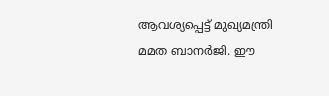ആവശ്യപ്പെട്ട് മുഖ്യമന്ത്രി മമത ബാനര്‍ജി. ഈ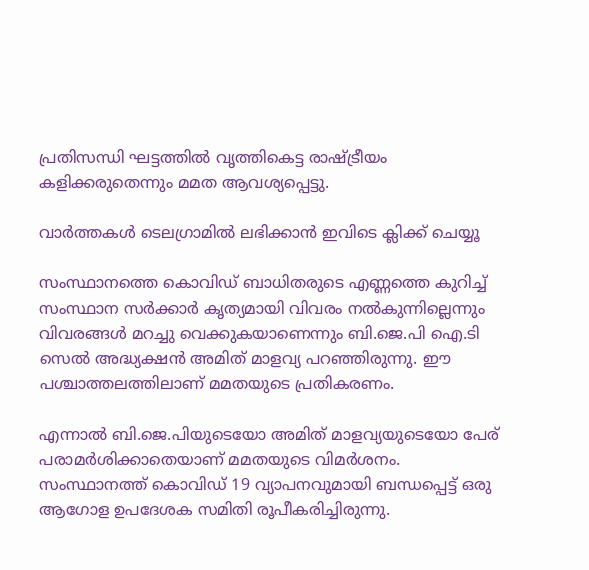പ്രതിസന്ധി ഘട്ടത്തില്‍ വൃത്തികെട്ട രാഷ്ട്രീയം കളിക്കരുതെന്നും മമത ആവശ്യപ്പെട്ടു.

വാര്‍ത്തകള്‍ ടെലഗ്രാമില്‍ ലഭിക്കാന്‍ ഇവിടെ ക്ലിക്ക് ചെയ്യൂ

സംസ്ഥാനത്തെ കൊവിഡ് ബാധിതരുടെ എണ്ണത്തെ കുറിച്ച് സംസ്ഥാന സര്‍ക്കാര്‍ കൃത്യമായി വിവരം നല്‍കുന്നില്ലെന്നും വിവരങ്ങള്‍ മറച്ചു വെക്കുകയാണെന്നും ബി.ജെ.പി ഐ.ടി സെല്‍ അദ്ധ്യക്ഷന്‍ അമിത് മാളവ്യ പറഞ്ഞിരുന്നു. ഈ പശ്ചാത്തലത്തിലാണ് മമതയുടെ പ്രതികരണം.

എന്നാല്‍ ബി.ജെ.പിയുടെയോ അമിത് മാളവ്യയുടെയോ പേര് പരാമര്‍ശിക്കാതെയാണ് മമതയുടെ വിമര്‍ശനം. സംസ്ഥാനത്ത് കൊവിഡ് 19 വ്യാപനവുമായി ബന്ധപ്പെട്ട് ഒരു ആഗോള ഉപദേശക സമിതി രൂപീകരിച്ചിരുന്നു.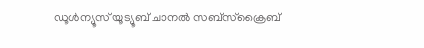ഡൂൾന്യൂസ് യൂട്യൂബ് ചാനൽ സബ്സ്ക്രൈബ്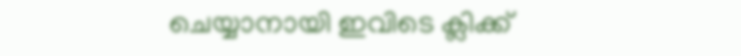ചെയ്യാനായി ഇവിടെ ക്ലിക്ക്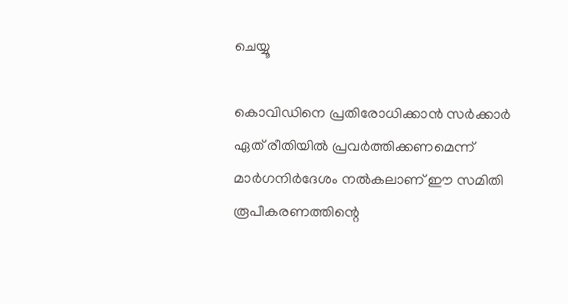ചെയ്യൂ

കൊവിഡിനെ പ്രതിരോധിക്കാന്‍ സര്‍ക്കാര്‍ ഏത് രീതിയില്‍ പ്രവര്‍ത്തിക്കണമെന്ന് മാര്‍ഗനിര്‍ദേശം നല്‍കലാണ് ഈ സമിതി രൂപീകരണത്തിന്റെ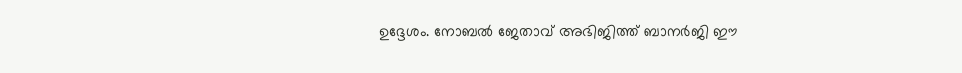ഉദ്ദേശം. നോബല്‍ ജേതാവ് അഭിജിത്ത് ബാനര്‍ജി ഈ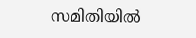സമിതിയില്‍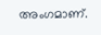അംഗമാണ്.